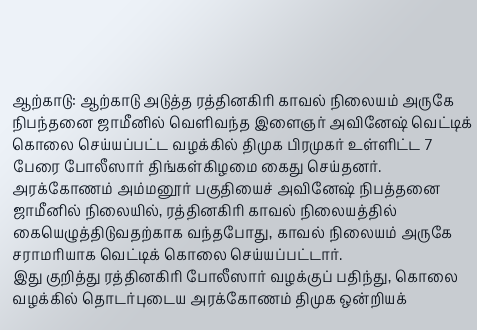ஆற்காடு: ஆற்காடு அடுத்த ரத்தினகிரி காவல் நிலையம் அருகே நிபந்தனை ஜாமீனில் வெளிவந்த இளைஞர் அவினேஷ் வெட்டிக் கொலை செய்யப்பட்ட வழக்கில் திமுக பிரமுகர் உள்ளிட்ட 7 பேரை போலீஸார் திங்கள்கிழமை கைது செய்தனர்.
அரக்கோணம் அம்மனூர் பகுதியைச் அவினேஷ் நிபத்தனை ஜாமீனில் நிலையில், ரத்தினகிரி காவல் நிலையத்தில் கையெழுத்திடுவதற்காக வந்தபோது, காவல் நிலையம் அருகே சராமரியாக வெட்டிக் கொலை செய்யப்பட்டார்.
இது குறித்து ரத்தினகிரி போலீஸார் வழக்குப் பதிந்து, கொலை வழக்கில் தொடர்புடைய அரக்கோணம் திமுக ஒன்றியக்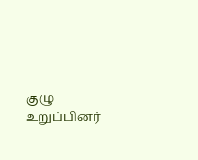குழு உறுப்பினர்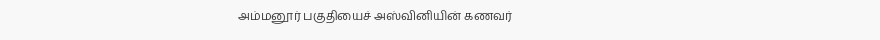அம்மனூர் பகுதியைச் அஸ்வினியின் கணவர்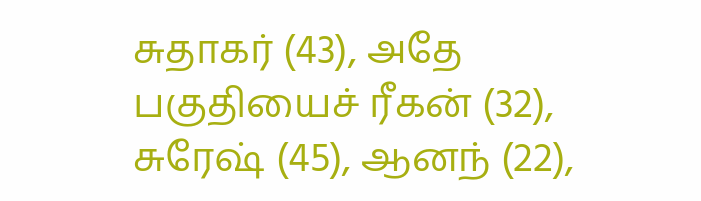சுதாகர் (43), அதே பகுதியைச் ரீகன் (32), சுரேஷ் (45), ஆனந் (22),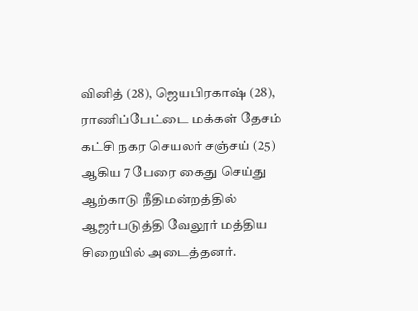வினித் (28), ஜெயபிரகாஷ் (28), ராணிப்பேட்டை மக்கள் தேசம் கட்சி நகர செயலர் சஞ்சய் (25) ஆகிய 7 பேரை கைது செய்து ஆற்காடு நீதிமன்றத்தில் ஆஜர்படுத்தி வேலூர் மத்திய சிறையில் அடைத்தனர்.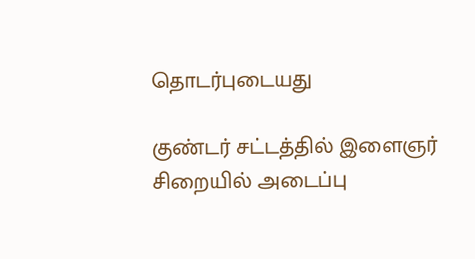தொடர்புடையது

குண்டர் சட்டத்தில் இளைஞர் சிறையில் அடைப்பு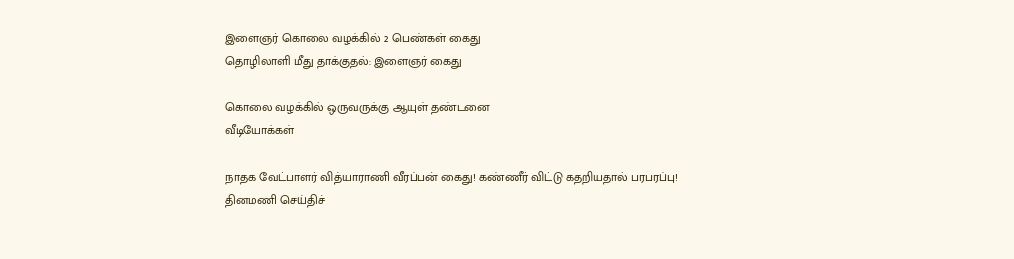இளைஞர் கொலை வழக்கில் 2 பெண்கள் கைது
தொழிலாளி மீது தாக்குதல்: இளைஞர் கைது

கொலை வழக்கில் ஒருவருக்கு ஆயுள் தண்டனை
வீடியோக்கள்

நாதக வேட்பாளர் வித்யாராணி வீரப்பன் கைது! கண்ணீர் விட்டு கதறியதால் பரபரப்பு!
தினமணி செய்திச்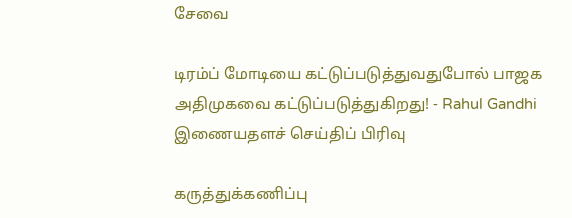சேவை

டிரம்ப் மோடியை கட்டுப்படுத்துவதுபோல் பாஜக அதிமுகவை கட்டுப்படுத்துகிறது! - Rahul Gandhi
இணையதளச் செய்திப் பிரிவு

கருத்துக்கணிப்பு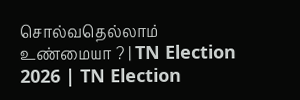சொல்வதெல்லாம் உண்மையா ? | TN Election 2026 | TN Election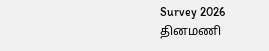Survey 2026
தினமணி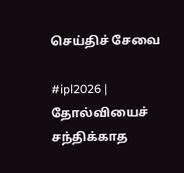செய்திச் சேவை

#ipl2026 | தோல்வியைச் சந்திக்காத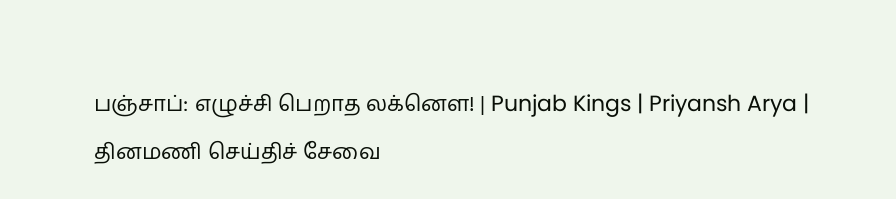பஞ்சாப்: எழுச்சி பெறாத லக்னௌ! | Punjab Kings | Priyansh Arya |
தினமணி செய்திச் சேவை